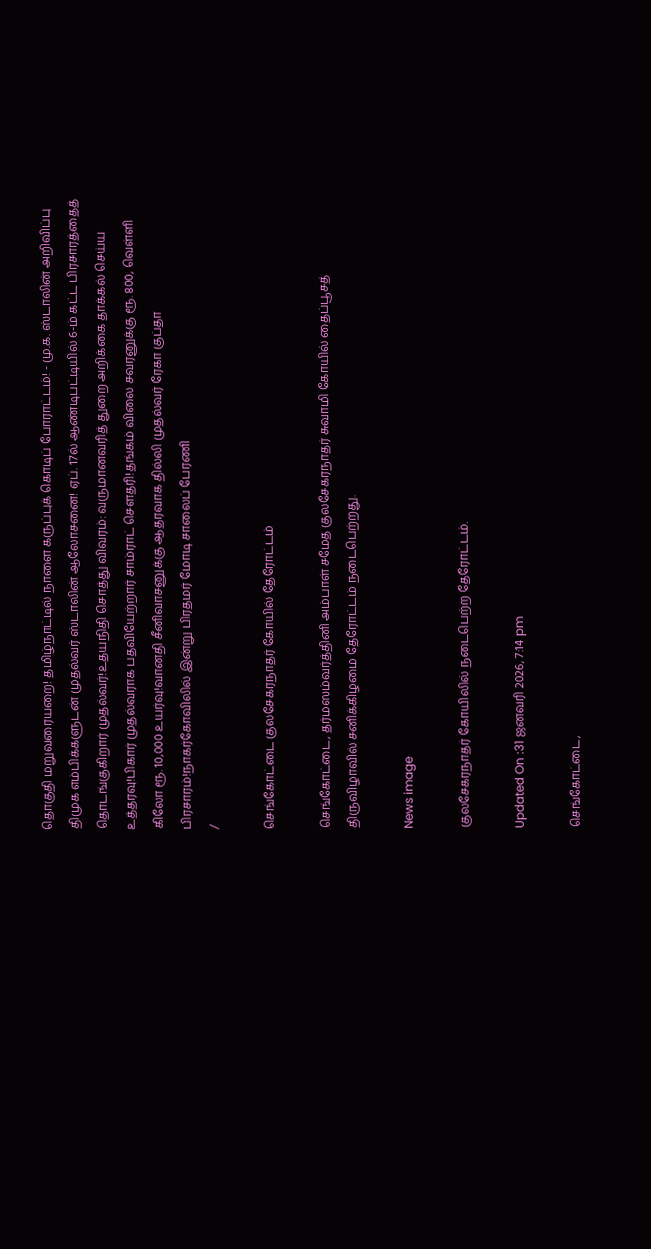தொகுதி மறுவரையறை! தமிழ்நாட்டில் நாளை கருப்புக் கொடிப் போராட்டம்! - மு.க. ஸ்டாலின் அறிவிப்பு திமுக எம்பிக்களுடன் முதல்வர் ஸ்டாலின் ஆலோசனை! ஏப். 17ல் ஆண்டிபட்டியில் 6-ம் கட்ட பிரசாரத்தைத் தொடங்குகிறார் முதல்வர்!உதயநிதி சொத்து விவரம்: வருமானவரித் துறை அறிக்கை தாக்கல் செய்ய உத்தரவு!பிகார் முதல்வராக பதவியேற்றார் சாம்ராட் சௌதரி!தங்கம் விலை சவரனுக்கு ரூ. 800, வெள்ளி கிலோ ரூ. 10,000 உயர்வு!வானதி சீனிவாசனுக்கு ஆதரவாக தில்லி முதல்வர் ரேகா குப்தா பிரசாரம்!நாகர்கோவிலில் இன்று பிரதமர் மோடி சாலைப் பேரணி
/

செங்கோட்டை குலசேகரநாதர் கோயில் தேரோட்டம்

செங்கோட்டை, தர்மஸம்வர்த்தினி அம்பாள் சமேத குலசேகரநாதர் சுவாமி கோயில் தைப்பூசத் திருவிழாவில் சனிக்கிழமை தேரோட்டம் நடைபெற்றது.

News image

குலசேகரநாதர் கோயிலில் நடைபெற்ற தேரோட்டம்.

Updated On :31 ஜனவரி 2026, 7:14 pm

செங்கோட்டை,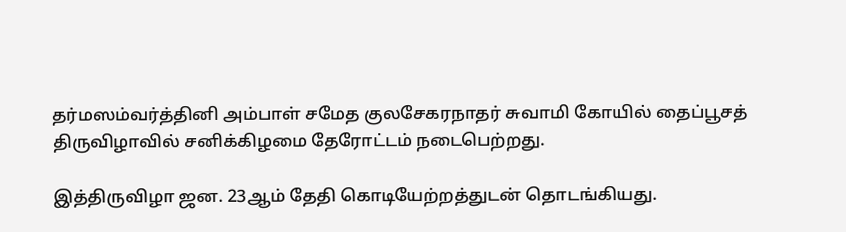தர்மஸம்வர்த்தினி அம்பாள் சமேத குலசேகரநாதர் சுவாமி கோயில் தைப்பூசத் திருவிழாவில் சனிக்கிழமை தேரோட்டம் நடைபெற்றது.

இத்திருவிழா ஜன. 23ஆம் தேதி கொடியேற்றத்துடன் தொடங்கியது.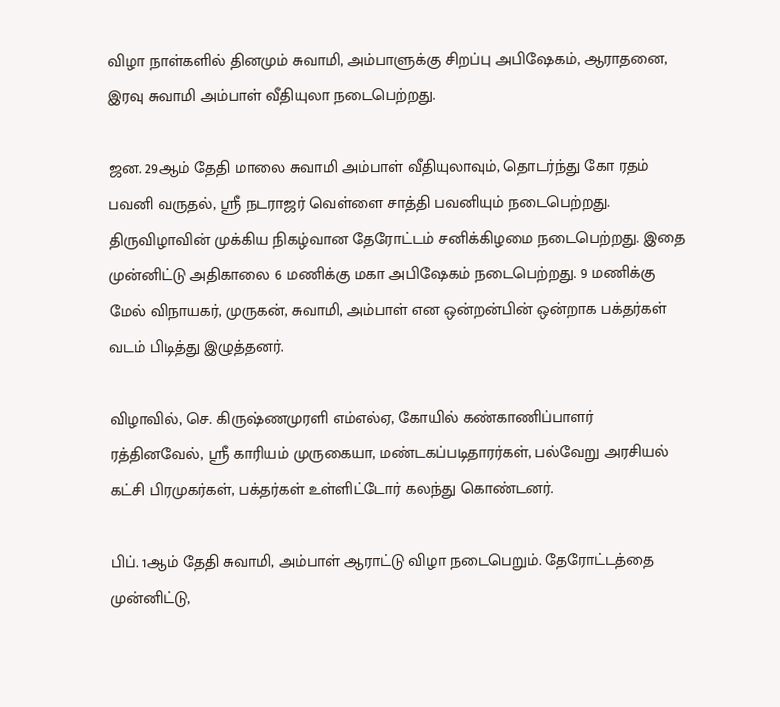விழா நாள்களில் தினமும் சுவாமி, அம்பாளுக்கு சிறப்பு அபிஷேகம், ஆராதனை, இரவு சுவாமி அம்பாள் வீதியுலா நடைபெற்றது.

ஜன. 29ஆம் தேதி மாலை சுவாமி அம்பாள் வீதியுலாவும், தொடர்ந்து கோ ரதம் பவனி வருதல், ஸ்ரீ நடராஜர் வெள்ளை சாத்தி பவனியும் நடைபெற்றது. திருவிழாவின் முக்கிய நிகழ்வான தேரோட்டம் சனிக்கிழமை நடைபெற்றது. இதை முன்னிட்டு அதிகாலை 6 மணிக்கு மகா அபிஷேகம் நடைபெற்றது. 9 மணிக்கு மேல் விநாயகர், முருகன், சுவாமி, அம்பாள் என ஒன்றன்பின் ஒன்றாக பக்தர்கள் வடம் பிடித்து இழுத்தனர்.

விழாவில், செ. கிருஷ்ணமுரளி எம்எல்ஏ, கோயில் கண்காணிப்பாளர் ரத்தினவேல், ஸ்ரீ காரியம் முருகையா, மண்டகப்படிதாரர்கள், பல்வேறு அரசியல் கட்சி பிரமுகர்கள், பக்தர்கள் உள்ளிட்டோர் கலந்து கொண்டனர்.

பிப். 1ஆம் தேதி சுவாமி, அம்பாள் ஆராட்டு விழா நடைபெறும். தேரோட்டத்தை முன்னிட்டு,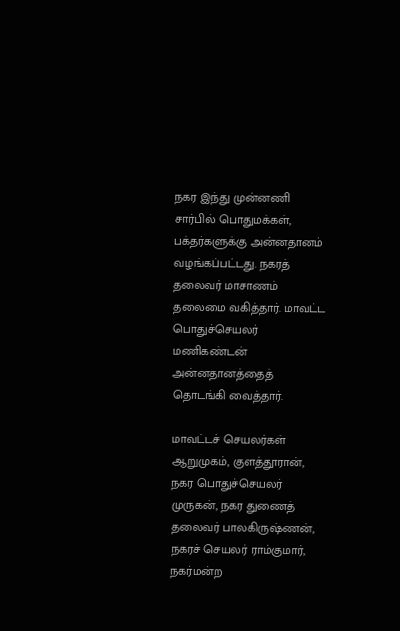நகர இந்து முன்னணி சார்பில் பொதுமக்கள், பக்தர்களுக்கு அன்னதானம் வழங்கப்பட்டது. நகரத் தலைவர் மாசாணம் தலைமை வகித்தார். மாவட்ட பொதுச்செயலர் மணிகண்டன் அன்னதானத்தைத் தொடங்கி வைத்தார்.

மாவட்டச் செயலர்கள் ஆறுமுகம், குளத்தூரான், நகர பொதுச்செயலர் முருகன், நகர துணைத் தலைவர் பாலகிருஷ்ணன், நகரச் செயலர் ராம்குமார், நகர்மன்ற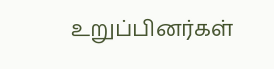உறுப்பினர்கள்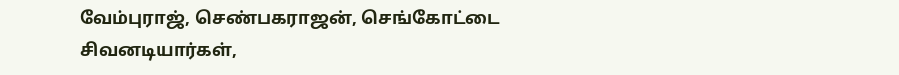வேம்புராஜ், செண்பகராஜன், செங்கோட்டை சிவனடியார்கள்,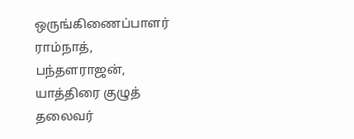ஒருங்கிணைப்பாளர் ராம்நாத், பந்தளராஜன், யாத்திரை குழுத் தலைவர்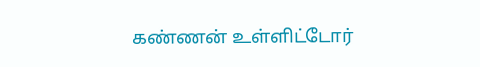கண்ணன் உள்ளிட்டோர்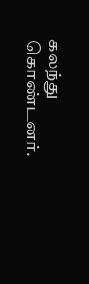கலந்து கொண்டனர்.